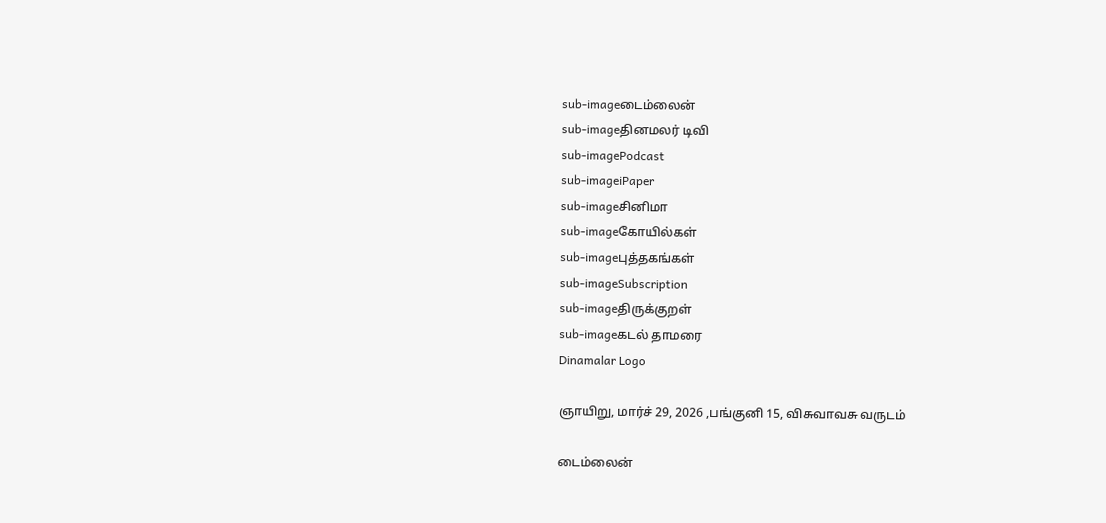sub-imageடைம்லைன்
sub-imageதினமலர் டிவி
sub-imagePodcast
sub-imageiPaper
sub-imageசினிமா
sub-imageகோயில்கள்
sub-imageபுத்தகங்கள்
sub-imageSubscription
sub-imageதிருக்குறள்
sub-imageகடல் தாமரை
Dinamalar Logo

ஞாயிறு, மார்ச் 29, 2026 ,பங்குனி 15, விசுவாவசு வருடம்

டைம்லைன்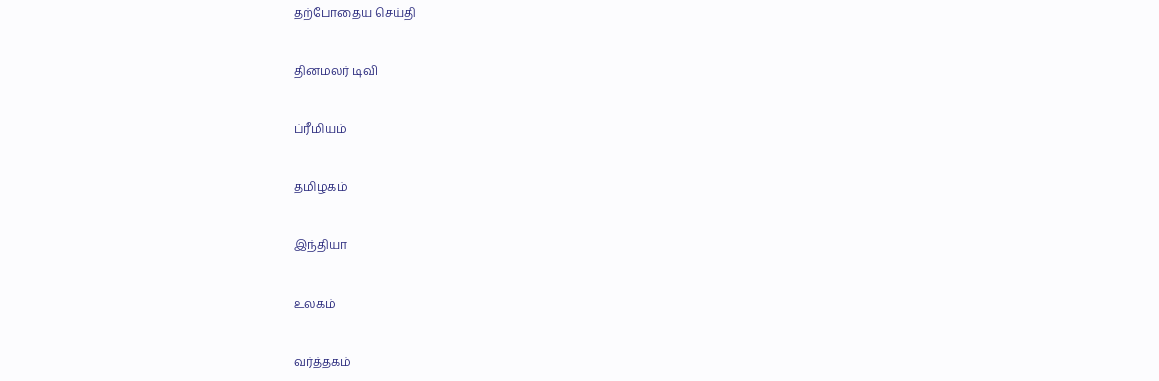தற்போதைய செய்தி


தினமலர் டிவி


ப்ரீமியம்


தமிழகம்


இந்தியா


உலகம்


வர்த்தகம்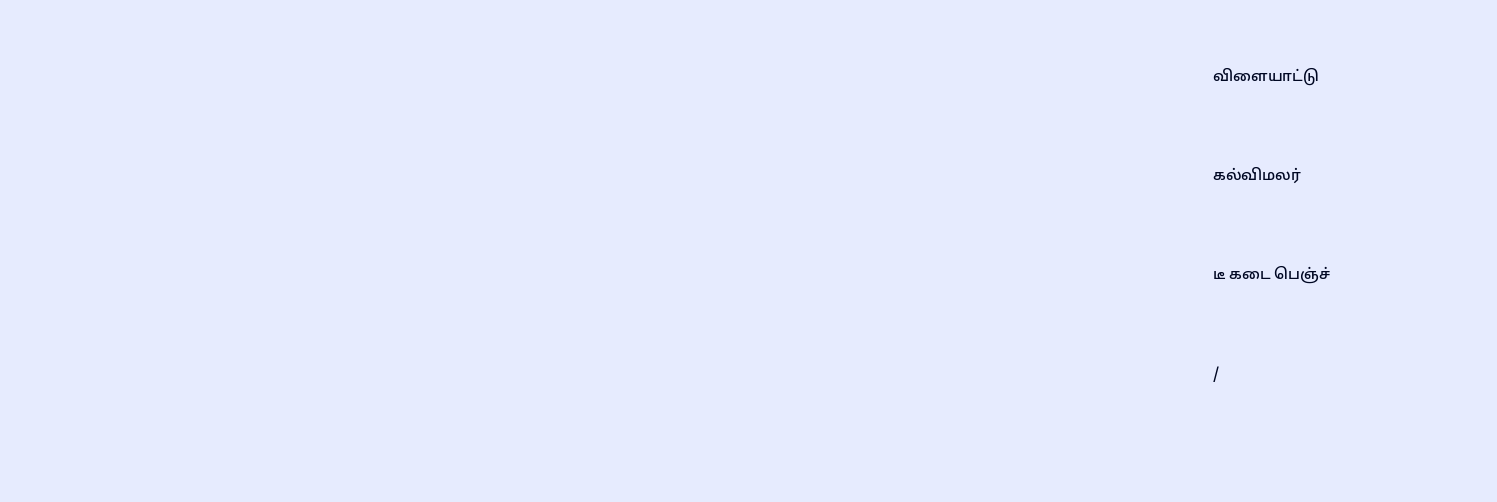விளையாட்டு


கல்விமலர்


டீ கடை பெஞ்ச்


/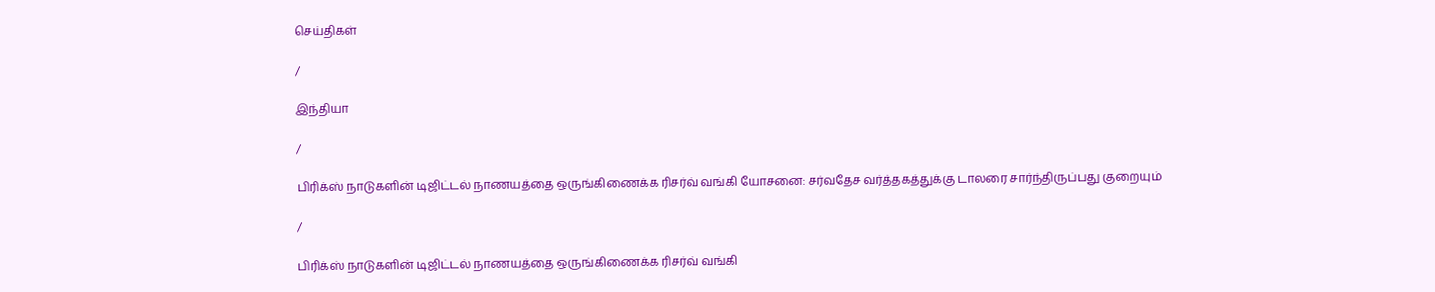செய்திகள்

/

இந்தியா

/

பிரிக்ஸ் நாடுகளின் டிஜிட்டல் நாணயத்தை ஒருங்கிணைக்க ரிசர்வ் வங்கி யோசனை: சர்வதேச வர்த்தகத்துக்கு டாலரை சார்ந்திருப்பது குறையும்

/

பிரிக்ஸ் நாடுகளின் டிஜிட்டல் நாணயத்தை ஒருங்கிணைக்க ரிசர்வ் வங்கி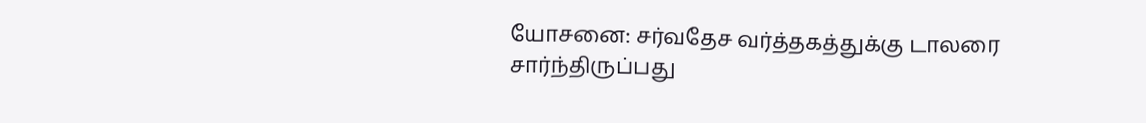யோசனை: சர்வதேச வர்த்தகத்துக்கு டாலரை சார்ந்திருப்பது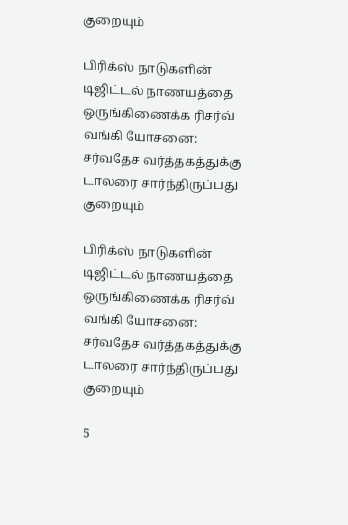குறையும்

பிரிக்ஸ் நாடுகளின் டிஜிட்டல் நாணயத்தை ஒருங்கிணைக்க ரிசர்வ் வங்கி யோசனை: சர்வதேச வர்த்தகத்துக்கு டாலரை சார்ந்திருப்பது குறையும்

பிரிக்ஸ் நாடுகளின் டிஜிட்டல் நாணயத்தை ஒருங்கிணைக்க ரிசர்வ் வங்கி யோசனை: சர்வதேச வர்த்தகத்துக்கு டாலரை சார்ந்திருப்பது குறையும்

5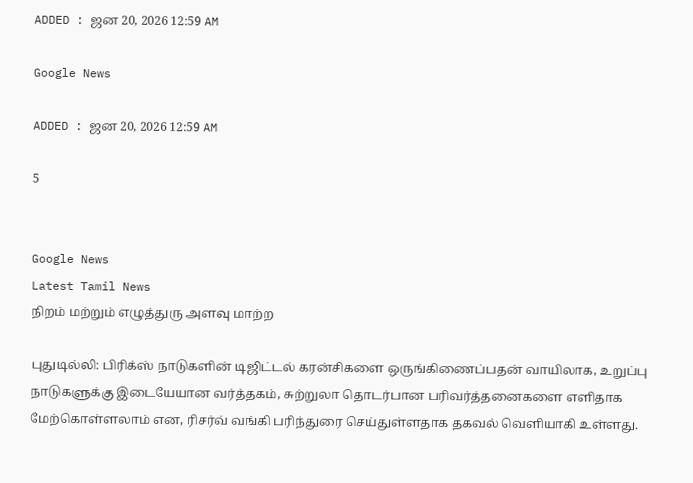ADDED : ஜன 20, 2026 12:59 AM

Google News

ADDED : ஜன 20, 2026 12:59 AM

5


Google News
Latest Tamil News
நிறம் மற்றும் எழுத்துரு அளவு மாற்ற

புதுடில்லி: பிரிக்ஸ் நாடுகளின் டிஜிட்டல் கரன்சிகளை ஒருங்கிணைப்பதன் வாயிலாக, உறுப்பு நாடுகளுக்கு இடையேயான வர்த்தகம், சுற்றுலா தொடர்பான பரிவர்த்தனைகளை எளிதாக மேற்கொள்ளலாம் என, ரிசர்வ் வங்கி பரிந்துரை செய்துள்ளதாக தகவல் வெளியாகி உள்ளது.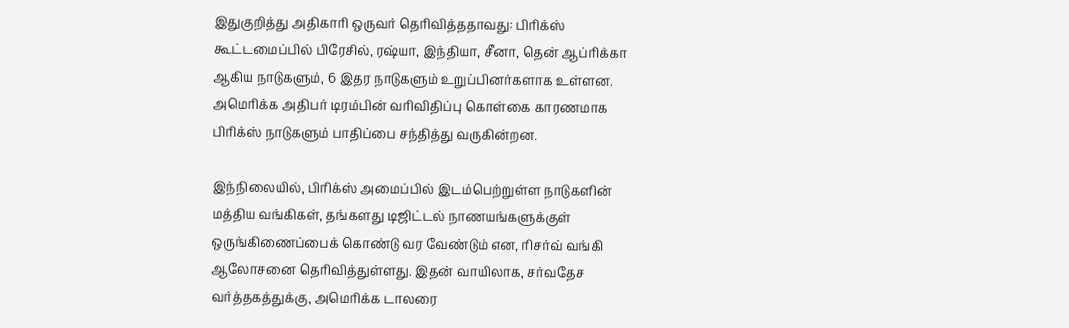இதுகுறித்து அதிகாரி ஒருவர் தெரிவித்ததாவது: பிரிக்ஸ் கூட்டமைப்பில் பிரேசில், ரஷ்யா, இந்தியா, சீனா, தென் ஆப்ரிக்கா ஆகிய நாடுகளும், 6 இதர நாடுகளும் உறுப்பினர்களாக உள்ளன. அமெரிக்க அதிபர் டிரம்பின் வரிவிதிப்பு கொள்கை காரணமாக பிரிக்ஸ் நாடுகளும் பாதிப்பை சந்தித்து வருகின்றன.

இந்நிலையில், பிரிக்ஸ் அமைப்பில் இடம்பெற்றுள்ள நாடுகளின் மத்திய வங்கிகள், தங்களது டிஜிட்டல் நாணயங்களுக்குள் ஒருங்கிணைப்பைக் கொண்டு வர வேண்டும் என, ரிசர்வ் வங்கி ஆலோசனை தெரிவித்துள்ளது. இதன் வாயிலாக, சர்வதேச வர்த்தகத்துக்கு, அமெரிக்க டாலரை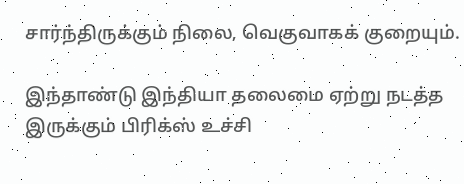சார்ந்திருக்கும் நிலை, வெகுவாகக் குறையும்.

இந்தாண்டு இந்தியா தலைமை ஏற்று நடத்த இருக்கும் பிரிக்ஸ் உச்சி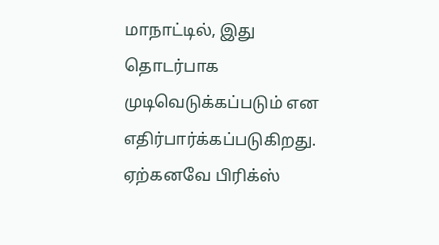மாநாட்டில், இது தொடர்பாக முடிவெடுக்கப்படும் என எதிர்பார்க்கப்படுகிறது. ஏற்கனவே பிரிக்ஸ்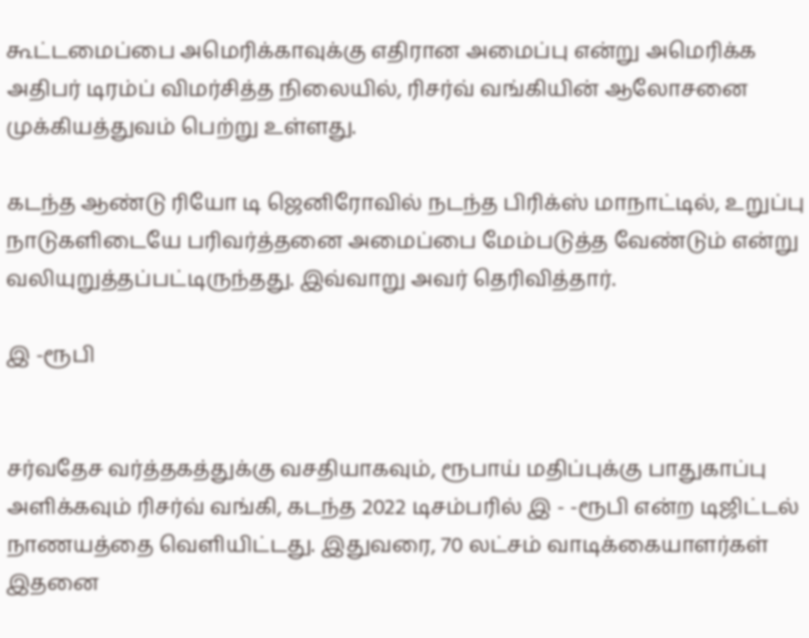கூட்டமைப்பை அமெரிக்காவுக்கு எதிரான அமைப்பு என்று அமெரிக்க அதிபர் டிரம்ப் விமர்சித்த நிலையில், ரிசர்வ் வங்கியின் ஆலோசனை முக்கியத்துவம் பெற்று உள்ளது.

கடந்த ஆண்டு ரியோ டி ஜெனிரோவில் நடந்த பிரிக்ஸ் மாநாட்டில், உறுப்பு நாடுகளிடையே பரிவர்த்தனை அமைப்பை மேம்படுத்த வேண்டும் என்று வலியுறுத்தப்பட்டிருந்தது. இவ்வாறு அவர் தெரிவித்தார்.

இ -ரூபி


சர்வதேச வர்த்தகத்துக்கு வசதியாகவும், ரூபாய் மதிப்புக்கு பாதுகாப்பு அளிக்கவும் ரிசர்வ் வங்கி, கடந்த 2022 டிசம்பரில் இ - -ரூபி என்ற டிஜிட்டல் நாணயத்தை வெளியிட்டது. இதுவரை, 70 லட்சம் வாடிக்கையாளர்கள் இதனை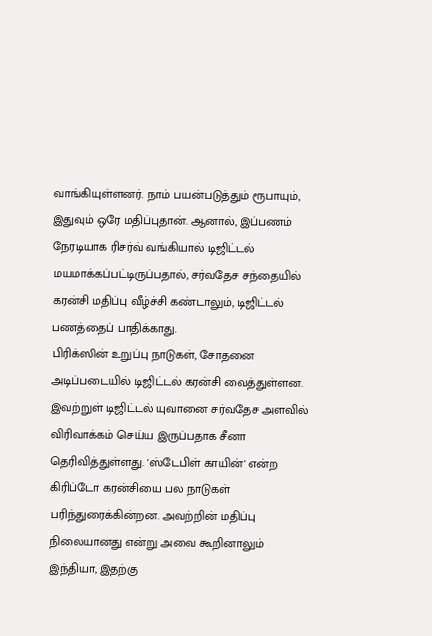வாங்கியுள்ளனர். நாம் பயன்படுத்தும் ரூபாயும், இதுவும் ஒரே மதிப்புதான். ஆனால், இப்பணம் நேரடியாக ரிசர்வ் வங்கியால் டிஜிட்டல் மயமாக்கப்பட்டிருப்பதால், சர்வதேச சந்தையில் கரன்சி மதிப்பு வீழ்ச்சி கண்டாலும், டிஜிட்டல் பணத்தைப் பாதிக்காது.
பிரிக்ஸின் உறுப்பு நாடுகள், சோதனை அடிப்படையில் டிஜிட்டல் கரன்சி வைத்துள்ளன. இவற்றுள் டிஜிட்டல் யுவானை சர்வதேச அளவில் விரிவாக்கம் செய்ய இருப்பதாக சீனா தெரிவித்துள்ளது. 'ஸ்டேபிள் காயின்' என்ற கிரிப்டோ கரன்சியை பல நாடுகள் பரிந்துரைக்கின்றன. அவற்றின் மதிப்பு நிலையானது என்று அவை கூறினாலும் இந்தியா, இதற்கு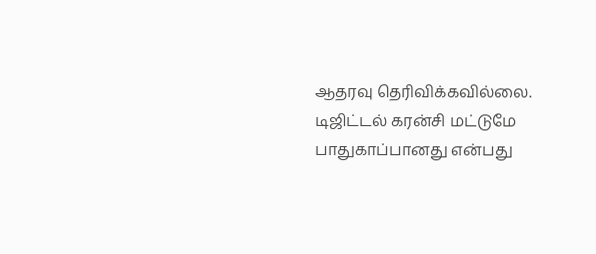ஆதரவு தெரிவிக்கவில்லை. டிஜிட்டல் கரன்சி மட்டுமே பாதுகாப்பானது என்பது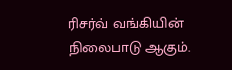ரிசர்வ் வங்கியின் நிலைபாடு ஆகும்.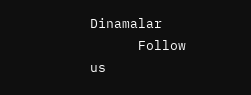Dinamalar
      Follow us